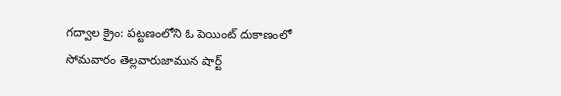గద్వాల క్రైం: పట్టణంలోని ఓ పెయింట్ దుకాణంలో సోమవారం తెల్లవారుజామున షార్ట్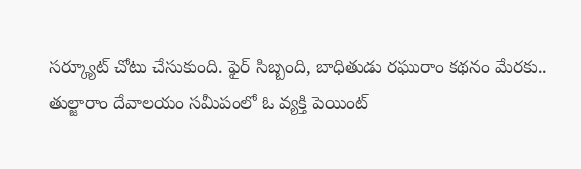సర్క్యూట్ చోటు చేసుకుంది. ఫైర్ సిబ్బంది, బాధితుడు రఘురాం కథనం మేరకు.. తుల్జారాం దేవాలయం సమీపంలో ఓ వ్యక్తి పెయింట్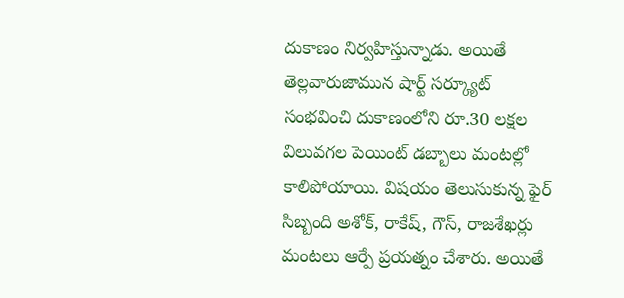దుకాణం నిర్వహిస్తున్నాడు. అయితే తెల్లవారుజామున షార్ట్ సర్క్యూట్ సంభవించి దుకాణంలోని రూ.30 లక్షల విలువగల పెయింట్ డబ్బాలు మంటల్లో కాలిపోయాయి. విషయం తెలుసుకున్న ఫైర్ సిబ్బంది అశోక్, రాకేష్, గౌస్, రాజశేఖర్లు మంటలు ఆర్పే ప్రయత్నం చేశారు. అయితే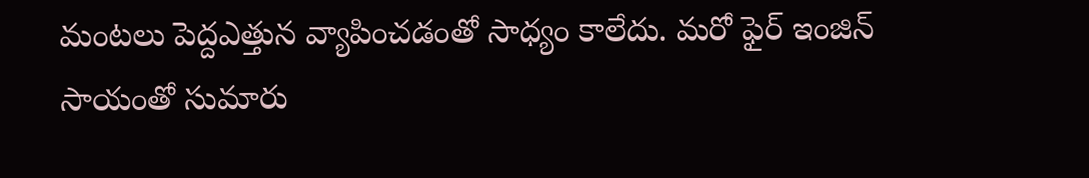మంటలు పెద్దఎత్తున వ్యాపించడంతో సాధ్యం కాలేదు. మరో ఫైర్ ఇంజిన్ సాయంతో సుమారు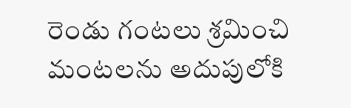రెండు గంటలు శ్రమించి మంటలను అదుపులోకి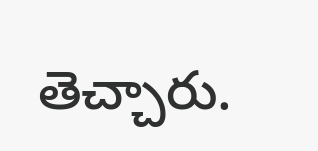తెచ్చారు.